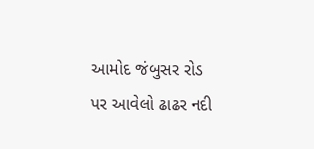આમોદ જંબુસર રોડ પર આવેલો ઢાઢર નદી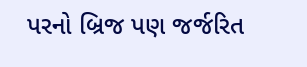પરનો બ્રિજ પણ જર્જરિત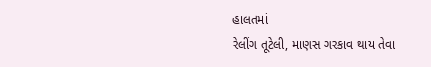હાલતમાં
રેલીંગ તૂટેલી, માણસ ગરકાવ થાય તેવા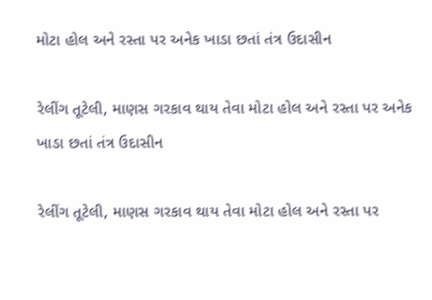મોટા હોલ અને રસ્તા પર અનેક ખાડા છતાં તંત્ર ઉદાસીન

રેલીંગ તૂટેલી, માણસ ગરકાવ થાય તેવા મોટા હોલ અને રસ્તા પર અનેક ખાડા છતાં તંત્ર ઉદાસીન

રેલીંગ તૂટેલી, માણસ ગરકાવ થાય તેવા મોટા હોલ અને રસ્તા પર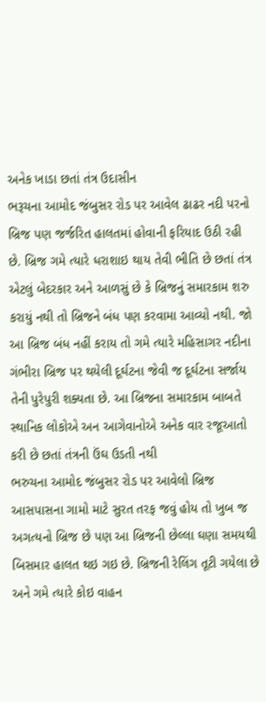અનેક ખાડા છતાં તંત્ર ઉદાસીન
ભરૂચના આમોદ જંબુસર રોડ પર આવેલ ઢાઢર નદી પરનો બ્રિજ પણ જર્જરિત હાલતમાં હોવાની ફરિયાદ ઉઠી રહી છે. બ્રિજ ગમે ત્યારે ધરાશાઇ થાય તેવી ભીતિ છે છતાં તંત્ર એટલું બેદરકાર અને આળસું છે કે બ્રિજનું સમારકામ શરુ કરાયું નથી તો બ્રિજને બંધ પણ કરવામા આવ્યો નથી. જો આ બ્રિજ બંધ નહીં કરાય તો ગમે ત્યારે મહિસાગર નદીના ગંભીરા બ્રિજ પર થયેલી દૂર્ઘટના જેવી જ દૂર્ઘટના સર્જાય તેની પુરેપુરી શક્યતા છે. આ બ્રિજના સમારકામ બાબતે સ્થાનિક લોકોએ અન આગેવાનોએ અનેક વાર રજૂઆતો કરી છે છતાં તંત્રની ઉંઘ ઉડતી નથી
ભરુચના આમોદ જંબુસર રોડ પર આવેલો બ્રિજ આસપાસના ગામો માટે સુરત તરફ જવું હોય તો ખુબ જ અગત્યનો બ્રિજ છે પણ આ બ્રિજની છેલ્લા ઘણા સમયથી બિસમાર હાલત થઇ ગઇ છે. બ્રિજની રેલિંગ તૂટી ગયેલા છે અને ગમે ત્યારે કોઇ વાહન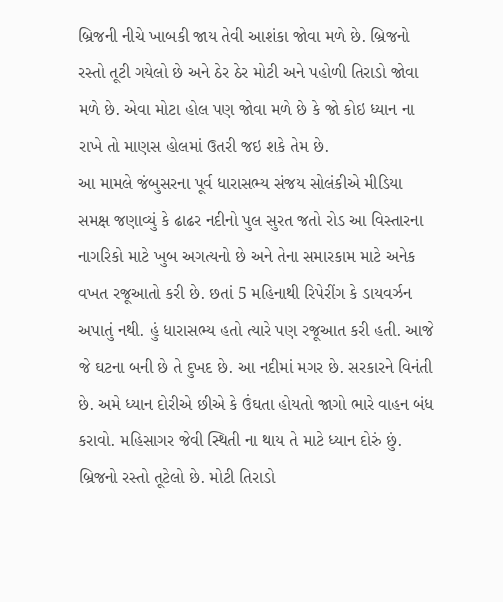બ્રિજની નીચે ખાબકી જાય તેવી આશંકા જોવા મળે છે. બ્રિજનો રસ્તો તૂટી ગયેલો છે અને ઠેર ઠેર મોટી અને પહોળી તિરાડો જોવા મળે છે. એવા મોટા હોલ પણ જોવા મળે છે કે જો કોઇ ધ્યાન ના રાખે તો માણસ હોલમાં ઉતરી જઇ શકે તેમ છે.
આ મામલે જંબુસરના પૂર્વ ધારાસભ્ય સંજય સોલંકીએ મીડિયા સમક્ષ જણાવ્યું કે ઢાઢર નદીનો પુલ સુરત જતો રોડ આ વિસ્તારના નાગરિકો માટે ખુબ અગત્યનો છે અને તેના સમારકામ માટે અનેક વખત રજૂઆતો કરી છે. છતાં 5 મહિનાથી રિપેરીંગ કે ડાયવર્ઝન અપાતું નથી. હું ધારાસભ્ય હતો ત્યારે પણ રજૂઆત કરી હતી. આજે જે ઘટના બની છે તે દુખદ છે. આ નદીમાં મગર છે. સરકારને વિનંતી છે. અમે ધ્યાન દોરીએ છીએ કે ઉંઘતા હોયતો જાગો ભારે વાહન બંધ કરાવો. મહિસાગર જેવી સ્થિતી ના થાય તે માટે ધ્યાન દોરું છું. બ્રિજનો રસ્તો તૂટેલો છે. મોટી તિરાડો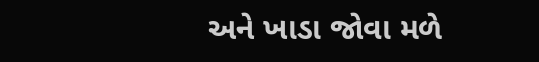અને ખાડા જોવા મળે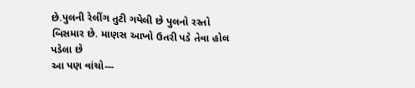છે.પુલની રેલીંગ તુટી ગયેલી છે પુલનો રસ્તો બિસમાર છે. માણસ આખો ઉતરી પડે તેવા હોલ પડેલા છે
આ પણ વાંચો---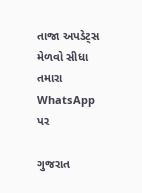તાજા અપડેટ્સ મેળવો સીધા તમારા WhatsApp પર

ગુજરાત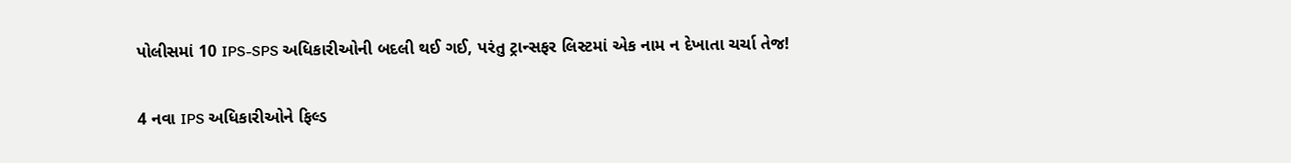પોલીસમાં 10 IPS-SPS અધિકારીઓની બદલી થઈ ગઈ, પરંતુ ટ્રાન્સફર લિસ્ટમાં એક નામ ન દેખાતા ચર્ચા તેજ!

4 નવા IPS અધિકારીઓને ફિલ્ડ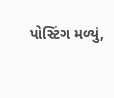પોસ્ટિંગ મળ્યું,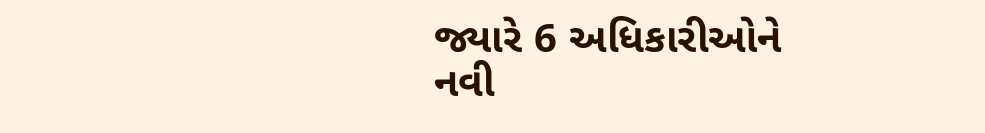જ્યારે 6 અધિકારીઓને નવી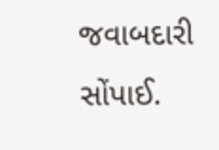જવાબદારી સોંપાઈ.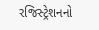રજિસ્ટ્રેશનનો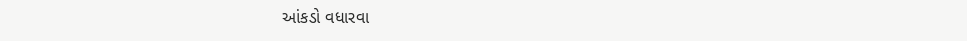આંકડો વધારવા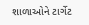શાળાઓને ટાર્ગેટ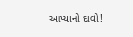આપ્યાનો દાવો!